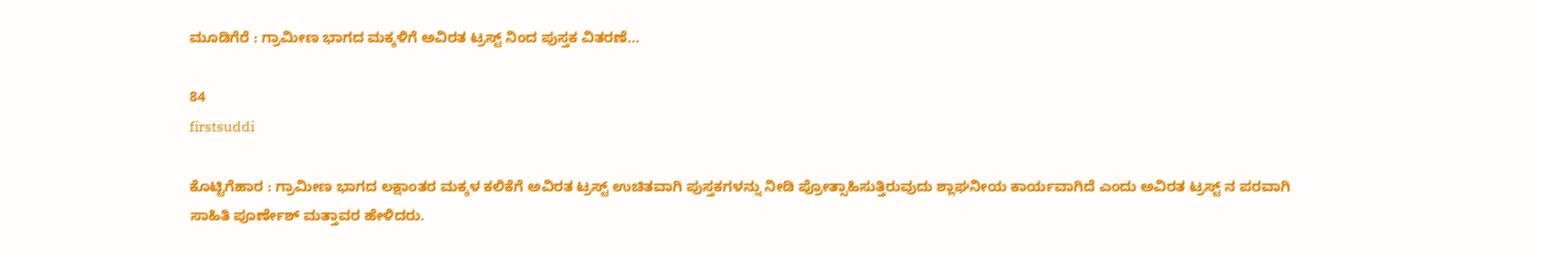ಮೂಡಿಗೆರೆ : ಗ್ರಾಮೀಣ ಭಾಗದ ಮಕ್ಕಳಿಗೆ ಅವಿರತ ಟ್ರಸ್ಟ್ ನಿಂದ ಪುಸ್ತಕ ವಿತರಣೆ…

84
firstsuddi

ಕೊಟ್ಟಿಗೆಹಾರ : ಗ್ರಾಮೀಣ ಭಾಗದ ಲಕ್ಷಾಂತರ ಮಕ್ಕಳ ಕಲಿಕೆಗೆ ಅವಿರತ ಟ್ರಸ್ಟ್ ಉಚಿತವಾಗಿ ಪುಸ್ತಕಗಳನ್ನು ನೀಡಿ ಪ್ರೋತ್ಸಾಹಿಸುತ್ತಿರುವುದು ಶ್ಲಾಘನೀಯ ಕಾರ್ಯವಾಗಿದೆ ಎಂದು ಅವಿರತ ಟ್ರಸ್ಟ್ ನ ಪರವಾಗಿ ಸಾಹಿತಿ ಪೂರ್ಣೇಶ್ ಮತ್ತಾವರ ಹೇಳಿದರು.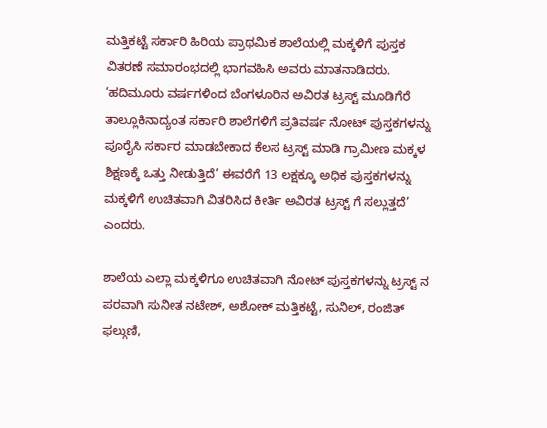ಮತ್ತಿಕಟ್ಟೆ ಸರ್ಕಾರಿ ಹಿರಿಯ ಪ್ರಾಥಮಿಕ ಶಾಲೆಯಲ್ಲಿ ಮಕ್ಕಳಿಗೆ ಪುಸ್ತಕ ವಿತರಣೆ ಸಮಾರಂಭದಲ್ಲಿ ಭಾಗವಹಿಸಿ ಅವರು ಮಾತನಾಡಿದರು.  ‘ಹದಿಮೂರು ವರ್ಷಗಳಿಂದ ಬೆಂಗಳೂರಿನ ಅವಿರತ ಟ್ರಸ್ಟ್ ಮೂಡಿಗೆರೆ ತಾಲ್ಲೂಕಿನಾದ್ಯಂತ ಸರ್ಕಾರಿ ಶಾಲೆಗಳಿಗೆ ಪ್ರತಿವರ್ಷ ನೋಟ್ ಪುಸ್ತಕಗಳನ್ನು ಪೂರೈಸಿ ಸರ್ಕಾರ ಮಾಡಬೇಕಾದ ಕೆಲಸ ಟ್ರಸ್ಟ್ ಮಾಡಿ ಗ್ರಾಮೀಣ ಮಕ್ಕಳ ಶಿಕ್ಷಣಕ್ಕೆ ಒತ್ತು ನೀಡುತ್ತಿದೆ’ ಈವರೆಗೆ 13 ಲಕ್ಷಕ್ಕೂ ಅಧಿಕ ಪುಸ್ತಕಗಳನ್ನು ಮಕ್ಕಳಿಗೆ ಉಚಿತವಾಗಿ ವಿತರಿಸಿದ ಕೀರ್ತಿ ಅವಿರತ ಟ್ರಸ್ಟ್ ಗೆ ಸಲ್ಲುತ್ತದೆ’ ಎಂದರು.

ಶಾಲೆಯ ಎಲ್ಲಾ ಮಕ್ಕಳಿಗೂ ಉಚಿತವಾಗಿ ನೋಟ್ ಪುಸ್ತಕಗಳನ್ನು ಟ್ರಸ್ಟ್ ನ ಪರವಾಗಿ ಸುನೀತ ನಟೇಶ್, ಅಶೋಕ್ ಮತ್ತಿಕಟ್ಟೆ, ಸುನಿಲ್, ರಂಜಿತ್ ಫಲ್ಗುಣಿ,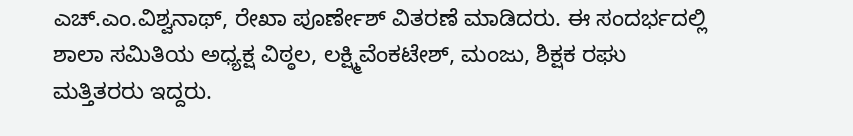ಎಚ್.ಎಂ.ವಿಶ್ವನಾಥ್, ರೇಖಾ ಪೂರ್ಣೇಶ್ ವಿತರಣೆ ಮಾಡಿದರು. ಈ ಸಂದರ್ಭದಲ್ಲಿ ಶಾಲಾ ಸಮಿತಿಯ ಅಧ್ಯಕ್ಷ ವಿಠ್ಠಲ, ಲಕ್ಷ್ಮಿವೆಂಕಟೇಶ್, ಮಂಜು, ಶಿಕ್ಷಕ ರಘು ಮತ್ತಿತರರು ಇದ್ದರು.